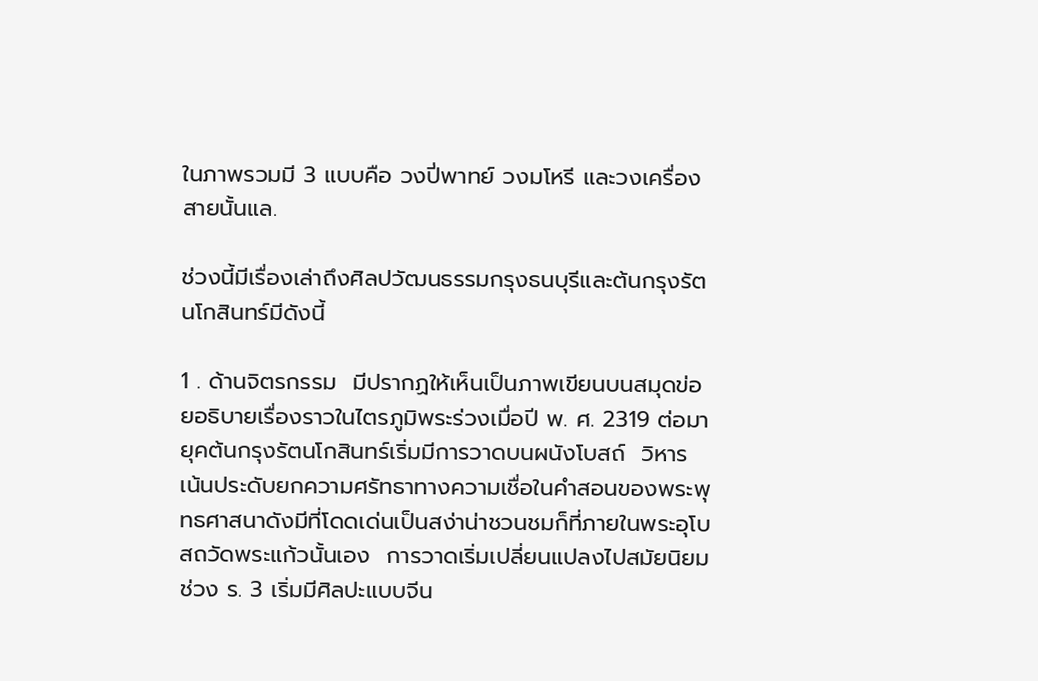ในภาพรวมมี 3 แบบคือ วงปี่พาทย์ วงมโหรี และวงเครื่องสายนั้นแล.

ช่วงนี้มีเรื่องเล่าถึงศิลปวัฒนธรรมกรุงธนบุรีและต้นกรุงรัตนโกสินทร์มีดังนี้

1 . ด้านจิตรกรรม  มีปรากฏให้เห็นเป็นภาพเขียนบนสมุดข่อยอธิบายเรื่องราวในไตรภูมิพระร่วงเมื่อปี พ. ศ. 2319 ต่อมายุคต้นกรุงรัตนโกสินทร์เริ่มมีการวาดบนผนังโบสถ์  วิหาร เน้นประดับยกความศรัทธาทางความเชื่อในคำสอนของพระพุทธศาสนาดังมีที่โดดเด่นเป็นสง่าน่าชวนชมก็ที่ภายในพระอุโบสถวัดพระแก้วนั้นเอง  การวาดเริ่มเปลี่ยนแปลงไปสมัยนิยมช่วง ร. 3 เริ่มมีศิลปะแบบจีน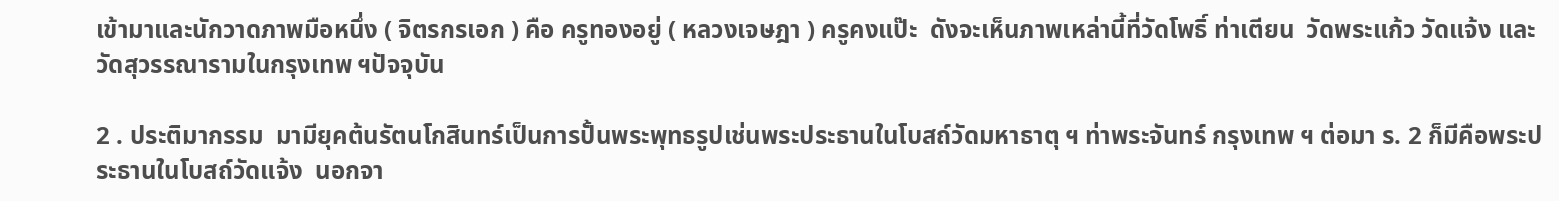เข้ามาและนักวาดภาพมือหนึ่ง ( จิตรกรเอก ) คือ ครูทองอยู่ ( หลวงเจษฎา ) ครูคงแป๊ะ  ดังจะเห็นภาพเหล่านี้ที่วัดโพธิ์ ท่าเตียน  วัดพระแก้ว วัดแจ้ง และวัดสุวรรณารามในกรุงเทพ ฯปัจจุบัน

2 . ประติมากรรม  มามียุคต้นรัตนโกสินทร์เป็นการปั้นพระพุทธรูปเช่นพระประธานในโบสถ์วัดมหาธาตุ ฯ ท่าพระจันทร์ กรุงเทพ ฯ ต่อมา ร. 2 ก็มีคือพระประธานในโบสถ์วัดแจ้ง  นอกจา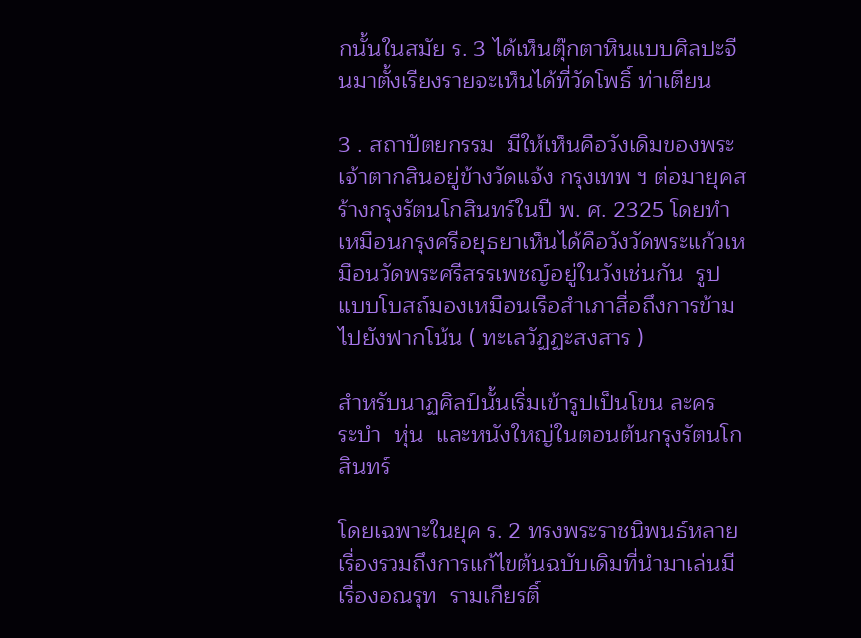กนั้นในสมัย ร. 3 ได้เห็นตุ๊กตาหินแบบศิลปะจีนมาตั้งเรียงรายจะเห็นได้ที่วัดโพธิ์ ท่าเตียน

3 . สถาปัตยกรรม  มีให้เห็นคือวังเดิมของพระเจ้าตากสินอยู่ข้างวัดแจ้ง กรุงเทพ ฯ ต่อมายุคสร้างกรุงรัตนโกสินทร์ในปี พ. ศ. 2325 โดยทำเหมือนกรุงศรีอยุธยาเห็นได้คือวังวัดพระแก้วเหมือนวัดพระศรีสรรเพชญ์อยู่ในวังเช่นกัน  รูปแบบโบสถ์มองเหมือนเรือสำเภาสื่อถึงการข้ามไปยังฟากโน้น ( ทะเลวัฏฏะสงสาร )

สำหรับนาฏศิลป์นั้นเริ่มเข้ารูปเป็นโขน ละคร  ระบำ  หุ่น  และหนังใหญ่ในตอนต้นกรุงรัตนโกสินทร์

โดยเฉพาะในยุค ร. 2 ทรงพระราชนิพนธ์หลายเรื่องรวมถึงการแก้ไขต้นฉบับเดิมที่นำมาเล่นมี เรื่องอณรุท  รามเกียรติ์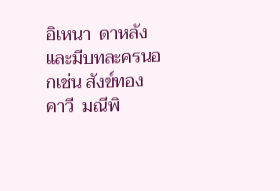อิเหนา  ดาหลัง  และมีบทละครนอกเช่น สังข์ทอง  คาวี  มณีพิ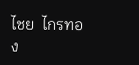ไชย  ไกรทอง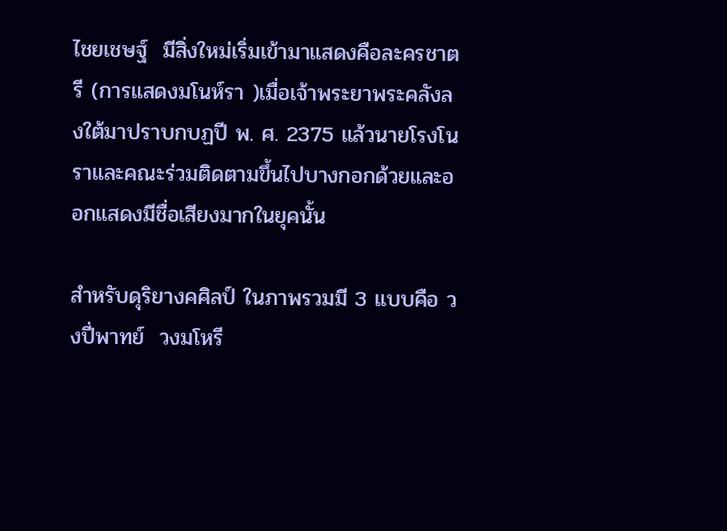ไชยเชษฐ์  มีสิ่งใหม่เริ่มเข้ามาแสดงคือละครชาตรี (การแสดงมโนห์รา )เมื่อเจ้าพระยาพระคลังลงใต้มาปราบกบฏปี พ. ศ. 2375 แล้วนายโรงโนราและคณะร่วมติดตามขึ้นไปบางกอกด้วยและออกแสดงมีชื่อเสียงมากในยุคนั้น

สำหรับดุริยางคศิลป์ ในภาพรวมมี 3 แบบคือ วงปี่พาทย์  วงมโหรี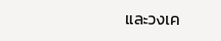และวงเค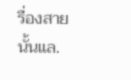รื่องสายนั้นแล.